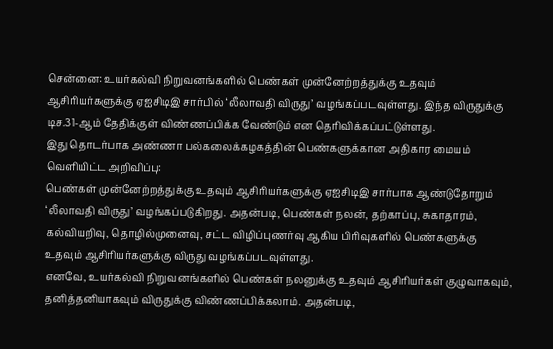சென்னை: உயர்கல்வி நிறுவனங்களில் பெண்கள் முன்னேற்றத்துக்கு உதவும் ஆசிரியர்களுக்கு ஏஐசிடிஇ சார்பில் ‘லீலாவதி விருது’ வழங்கப்படவுள்ளது. இந்த விருதுக்கு டிச.31-ஆம் தேதிக்குள் விண்ணப்பிக்க வேண்டும் என தெரிவிக்கப்பட்டுள்ளது.
இது தொடர்பாக அண்ணா பல்கலைக்கழகத்தின் பெண்களுக்கான அதிகார மையம் வெளியிட்ட அறிவிப்பு:
பெண்கள் முன்னேற்றத்துக்கு உதவும் ஆசிரியர்களுக்கு ஏஐசிடிஇ சார்பாக ஆண்டுதோறும் ‘லீலாவதி விருது’ வழங்கப்படுகிறது. அதன்படி, பெண்கள் நலன், தற்காப்பு, சுகாதாரம், கல்வியறிவு, தொழில்முனைவு, சட்ட விழிப்புணர்வு ஆகிய பிரிவுகளில் பெண்களுக்கு உதவும் ஆசிரியர்களுக்கு விருது வழங்கப்படவுள்ளது.
எனவே, உயர்கல்வி நிறுவனங்களில் பெண்கள் நலனுக்கு உதவும் ஆசிரியர்கள் குழுவாகவும், தனித்தனியாகவும் விருதுக்கு விண்ணப்பிக்கலாம். அதன்படி,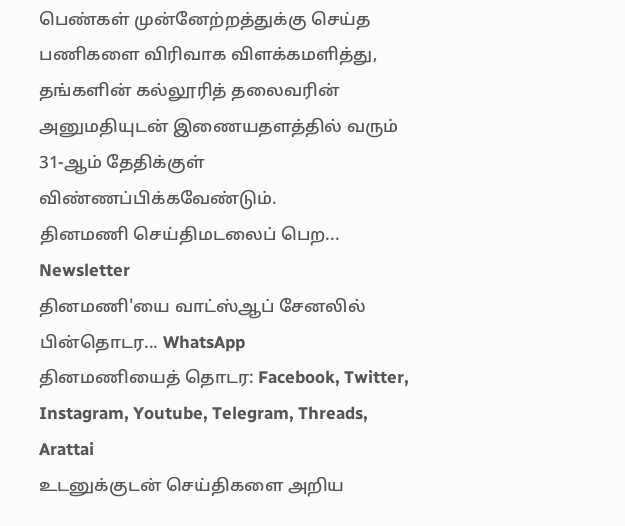பெண்கள் முன்னேற்றத்துக்கு செய்த பணிகளை விரிவாக விளக்கமளித்து, தங்களின் கல்லூரித் தலைவரின் அனுமதியுடன் இணையதளத்தில் வரும் 31-ஆம் தேதிக்குள் விண்ணப்பிக்கவேண்டும்.
தினமணி செய்திமடலைப் பெற... Newsletter
தினமணி'யை வாட்ஸ்ஆப் சேனலில் பின்தொடர... WhatsApp
தினமணியைத் தொடர: Facebook, Twitter, Instagram, Youtube, Telegram, Threads, Arattai
உடனுக்குடன் செய்திகளை அறிய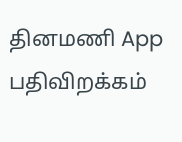தினமணி App பதிவிறக்கம்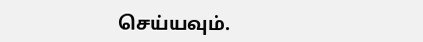செய்யவும்.